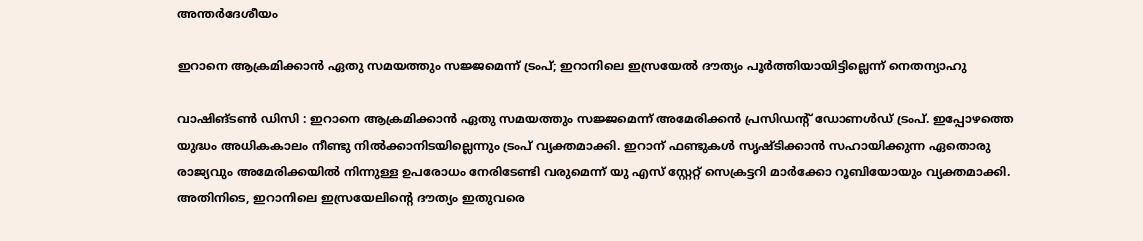അന്തർദേശീയം

ഇറാനെ ആക്രമിക്കാന്‍ ഏതു സമയത്തും സജ്ജമെന്ന് ട്രംപ്; ഇറാനിലെ ഇസ്രയേല്‍ ദൗത്യം പൂര്‍ത്തിയായിട്ടില്ലെന്ന് നെതന്യാഹു

വാഷിങ്ടണ്‍ ഡിസി : ഇറാനെ ആക്രമിക്കാന്‍ ഏതു സമയത്തും സജ്ജമെന്ന് അമേരിക്കന്‍ പ്രസിഡന്റ് ഡോണള്‍ഡ് ട്രംപ്. ഇപ്പോഴത്തെ യുദ്ധം അധികകാലം നീണ്ടു നില്‍ക്കാനിടയില്ലെന്നും ട്രംപ് വ്യക്തമാക്കി. ഇറാന് ഫണ്ടുകള്‍ സൃഷ്ടിക്കാന്‍ സഹായിക്കുന്ന ഏതൊരു രാജ്യവും അമേരിക്കയില്‍ നിന്നുള്ള ഉപരോധം നേരിടേണ്ടി വരുമെന്ന് യു എസ് സ്റ്റേറ്റ് സെക്രട്ടറി മാര്‍ക്കോ റൂബിയോയും വ്യക്തമാക്കി. അതിനിടെ, ഇറാനിലെ ഇസ്രയേലിന്റെ ദൗത്യം ഇതുവരെ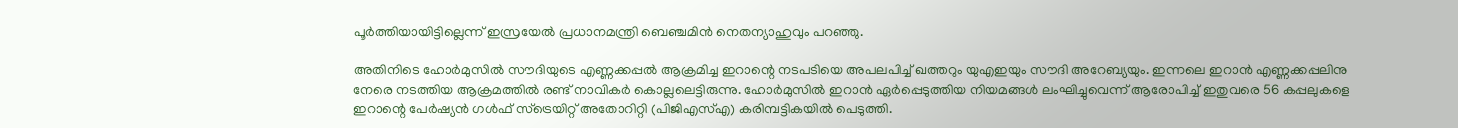പൂര്‍ത്തിയായിട്ടില്ലെന്ന് ഇസ്രയേല്‍ പ്രധാനമന്ത്രി ബെഞ്ചമിന്‍ നെതന്യാഹുവും പറഞ്ഞു.

അതിനിടെ ഹോര്‍മുസില്‍ സൗദിയുടെ എണ്ണക്കപ്പല്‍ ആക്രമിച്ച ഇറാന്റെ നടപടിയെ അപലപിച്ച് ഖത്തറും യുഎഇയും സൗദി അറേബ്യയും. ഇന്നലെ ഇറാന്‍ എണ്ണക്കപ്പലിനു നേരെ നടത്തിയ ആക്രമത്തില്‍ രണ്ട് നാവികര്‍ കൊല്ലലെട്ടിരുന്നു. ഹോര്‍മുസില്‍ ഇറാന്‍ ഏര്‍പ്പെടുത്തിയ നിയമങ്ങള്‍ ലംഘിച്ചുവെന്ന് ആരോപിച്ച് ഇതുവരെ 56 കപ്പലുകളെ ഇറാന്റെ പേര്‍ഷ്യന്‍ ഗള്‍ഫ് സ്‌ട്രെയിറ്റ് അതോറിറ്റി (പിജിഎസ്എ) കരിമ്പട്ടികയില്‍ പെടുത്തി.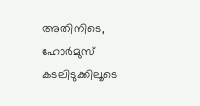അതിനിടെ, ഹോര്‍മുസ് കടലിടുക്കിലൂടെ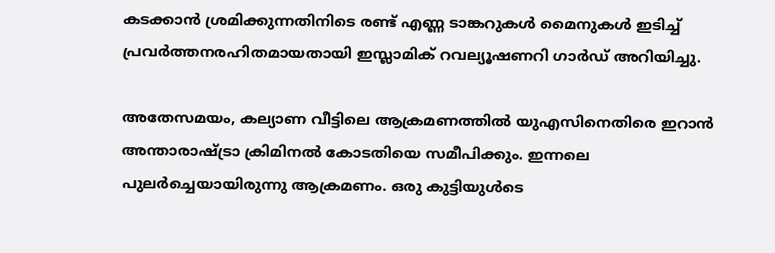കടക്കാന്‍ ശ്രമിക്കുന്നതിനിടെ രണ്ട് എണ്ണ ടാങ്കറുകള്‍ മൈനുകള്‍ ഇടിച്ച് പ്രവര്‍ത്തനരഹിതമായതായി ഇസ്ലാമിക് റവല്യൂഷണറി ഗാര്‍ഡ് അറിയിച്ചു.

അതേസമയം, കല്യാണ വീട്ടിലെ ആക്രമണത്തില്‍ യുഎസിനെതിരെ ഇറാന്‍ അന്താരാഷ്ട്രാ ക്രിമിനല്‍ കോടതിയെ സമീപിക്കും. ഇന്നലെ പുലര്‍ച്ചെയായിരുന്നു ആക്രമണം. ഒരു കുട്ടിയുള്‍ടെ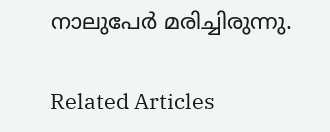നാലുപേര്‍ മരിച്ചിരുന്നു.

Related Articles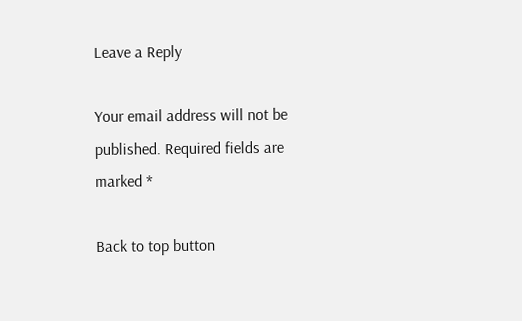Leave a Reply

Your email address will not be published. Required fields are marked *

Back to top button